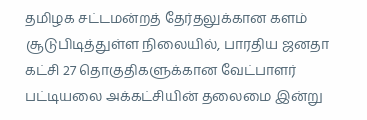தமிழக சட்டமன்றத் தேர்தலுக்கான களம் சூடுபிடித்துள்ள நிலையில், பாரதிய ஜனதா கட்சி 27 தொகுதிகளுக்கான வேட்பாளர் பட்டியலை அக்கட்சியின் தலைமை இன்று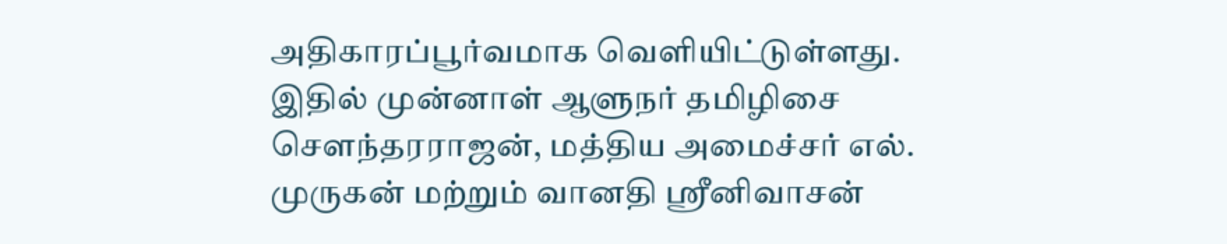அதிகாரப்பூர்வமாக வெளியிட்டுள்ளது. இதில் முன்னாள் ஆளுநர் தமிழிசை சௌந்தரராஜன், மத்திய அமைச்சர் எல். முருகன் மற்றும் வானதி ஸ்ரீனிவாசன்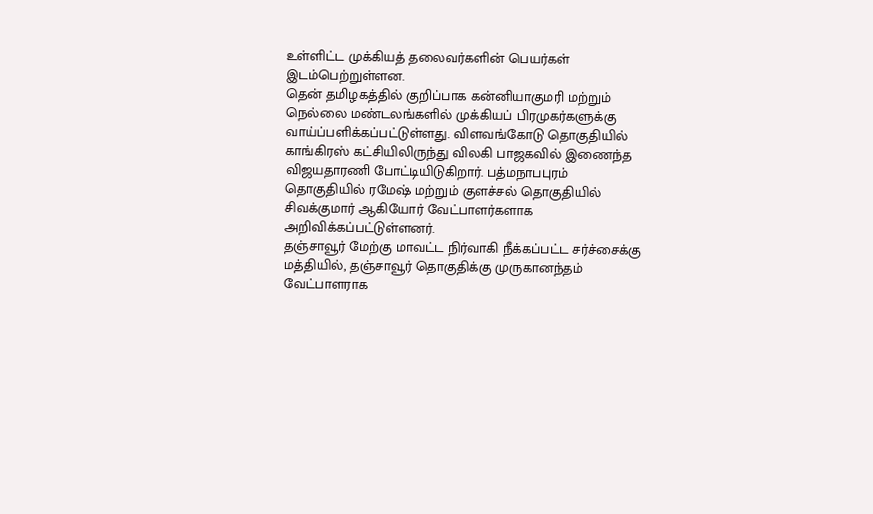உள்ளிட்ட முக்கியத் தலைவர்களின் பெயர்கள் இடம்பெற்றுள்ளன.
தென் தமிழகத்தில் குறிப்பாக கன்னியாகுமரி மற்றும் நெல்லை மண்டலங்களில் முக்கியப் பிரமுகர்களுக்கு வாய்ப்பளிக்கப்பட்டுள்ளது. விளவங்கோடு தொகுதியில் காங்கிரஸ் கட்சியிலிருந்து விலகி பாஜகவில் இணைந்த விஜயதாரணி போட்டியிடுகிறார். பத்மநாபபுரம் தொகுதியில் ரமேஷ் மற்றும் குளச்சல் தொகுதியில் சிவக்குமார் ஆகியோர் வேட்பாளர்களாக அறிவிக்கப்பட்டுள்ளனர்.
தஞ்சாவூர் மேற்கு மாவட்ட நிர்வாகி நீக்கப்பட்ட சர்ச்சைக்கு மத்தியில், தஞ்சாவூர் தொகுதிக்கு முருகானந்தம் வேட்பாளராக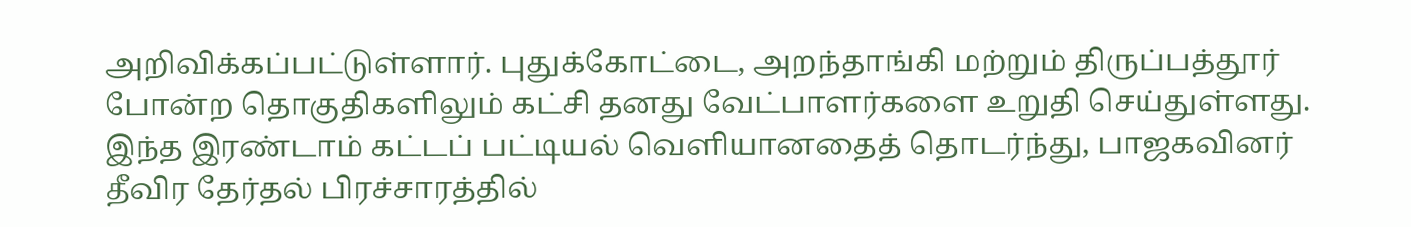அறிவிக்கப்பட்டுள்ளார். புதுக்கோட்டை, அறந்தாங்கி மற்றும் திருப்பத்தூர் போன்ற தொகுதிகளிலும் கட்சி தனது வேட்பாளர்களை உறுதி செய்துள்ளது. இந்த இரண்டாம் கட்டப் பட்டியல் வெளியானதைத் தொடர்ந்து, பாஜகவினர் தீவிர தேர்தல் பிரச்சாரத்தில்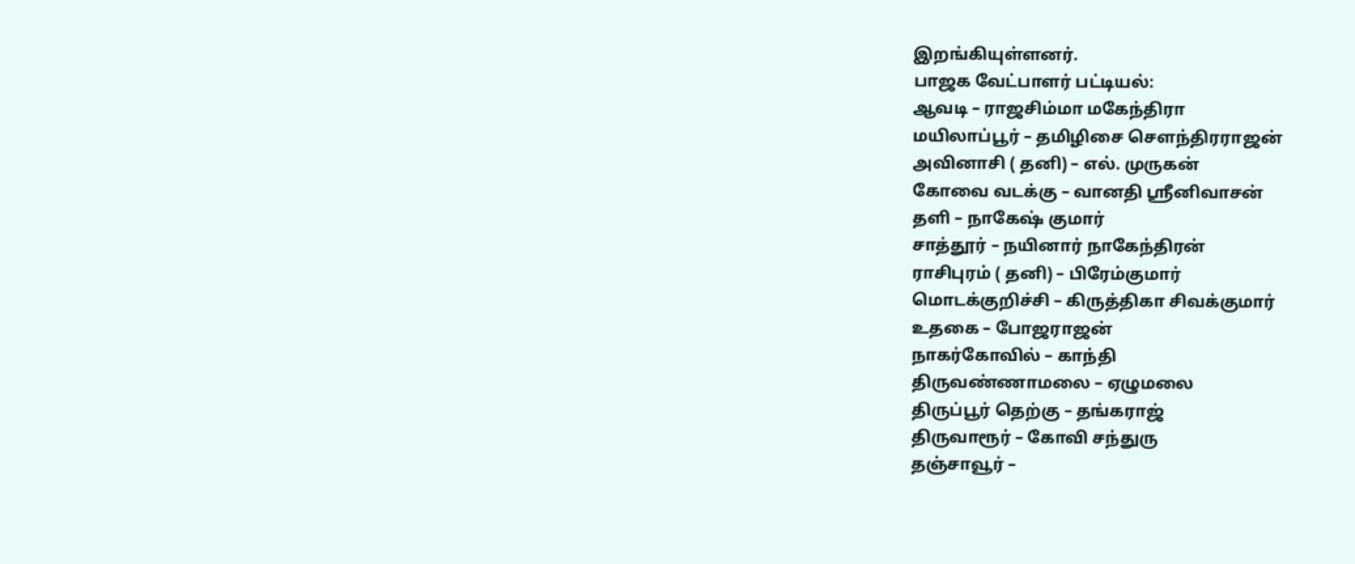இறங்கியுள்ளனர்.
பாஜக வேட்பாளர் பட்டியல்:
ஆவடி – ராஜசிம்மா மகேந்திரா
மயிலாப்பூர் – தமிழிசை செளந்திரராஜன்
அவினாசி ( தனி) – எல். முருகன்
கோவை வடக்கு – வானதி ஸ்ரீனிவாசன்
தளி – நாகேஷ் குமார்
சாத்தூர் – நயினார் நாகேந்திரன்
ராசிபுரம் ( தனி) – பிரேம்குமார்
மொடக்குறிச்சி – கிருத்திகா சிவக்குமார்
உதகை – போஜராஜன்
நாகர்கோவில் – காந்தி
திருவண்ணாமலை – ஏழுமலை
திருப்பூர் தெற்கு – தங்கராஜ்
திருவாரூர் – கோவி சந்துரு
தஞ்சாவூர் –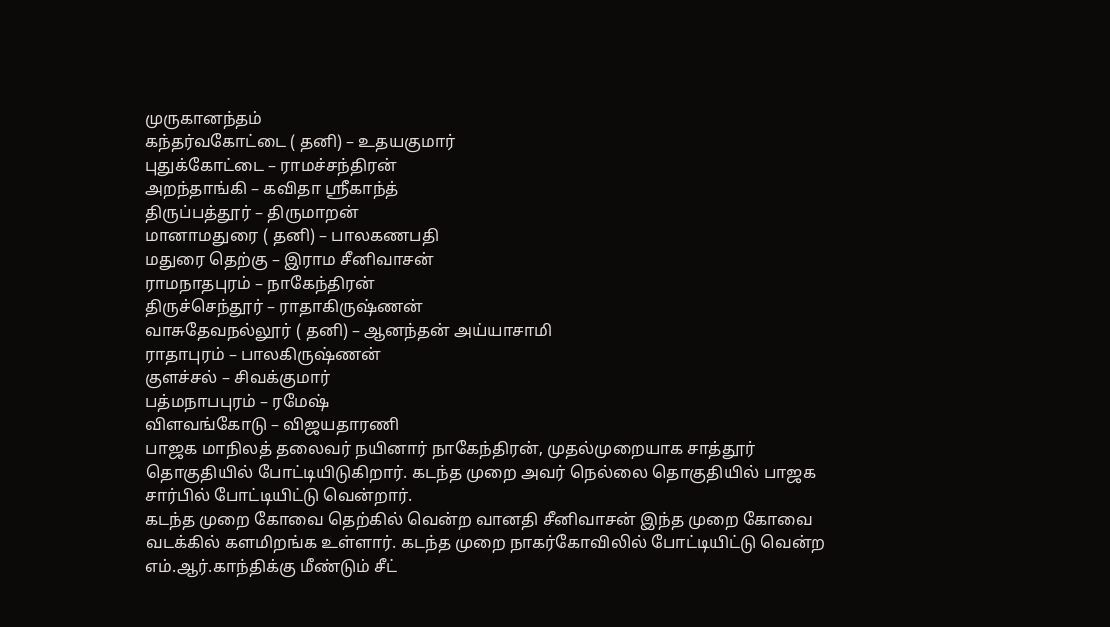முருகானந்தம்
கந்தர்வகோட்டை ( தனி) – உதயகுமார்
புதுக்கோட்டை – ராமச்சந்திரன்
அறந்தாங்கி – கவிதா ஸ்ரீகாந்த்
திருப்பத்தூர் – திருமாறன்
மானாமதுரை ( தனி) – பாலகணபதி
மதுரை தெற்கு – இராம சீனிவாசன்
ராமநாதபுரம் – நாகேந்திரன்
திருச்செந்தூர் – ராதாகிருஷ்ணன்
வாசுதேவநல்லூர் ( தனி) – ஆனந்தன் அய்யாசாமி
ராதாபுரம் – பாலகிருஷ்ணன்
குளச்சல் – சிவக்குமார்
பத்மநாபபுரம் – ரமேஷ்
விளவங்கோடு – விஜயதாரணி
பாஜக மாநிலத் தலைவர் நயினார் நாகேந்திரன், முதல்முறையாக சாத்தூர் தொகுதியில் போட்டியிடுகிறார். கடந்த முறை அவர் நெல்லை தொகுதியில் பாஜக சார்பில் போட்டியிட்டு வென்றார்.
கடந்த முறை கோவை தெற்கில் வென்ற வானதி சீனிவாசன் இந்த முறை கோவை வடக்கில் களமிறங்க உள்ளார். கடந்த முறை நாகர்கோவிலில் போட்டியிட்டு வென்ற எம்.ஆர்.காந்திக்கு மீண்டும் சீட்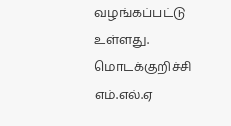வழங்கப்பட்டு உள்ளது. மொடக்குறிச்சி எம்.எல்.ஏ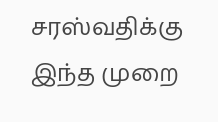சரஸ்வதிக்கு இந்த முறை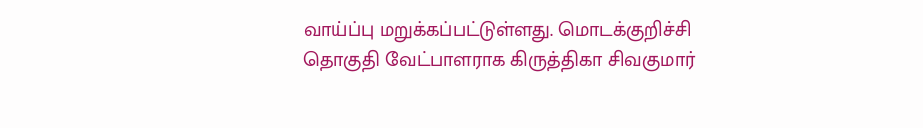வாய்ப்பு மறுக்கப்பட்டுள்ளது. மொடக்குறிச்சி தொகுதி வேட்பாளராக கிருத்திகா சிவகுமார்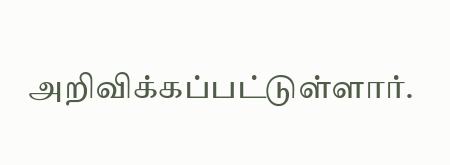அறிவிக்கப்பட்டுள்ளார்.